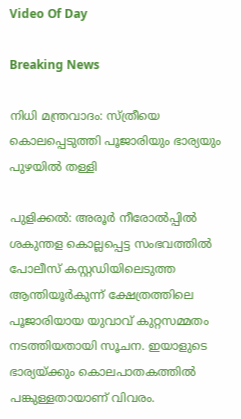Video Of Day

Breaking News

നിധി മന്ത്രവാദം: സ്ത്രീയെ കൊലപ്പെടുത്തി പൂജാരിയും ഭാര്യയും പുഴയില്‍ തള്ളി

പുളിക്കല്‍: അരൂര്‍ നീരോല്‍പ്പില്‍ ശകുന്തള കൊല്ലപ്പെട്ട സംഭവത്തില്‍ പോലീസ് കസ്റ്റഡിയിലെടുത്ത ആന്തിയൂര്‍കുന്ന് ക്ഷേത്രത്തിലെ പൂജാരിയായ യുവാവ് കുറ്റസമ്മതം നടത്തിയതായി സൂചന. ഇയാളുടെ ഭാര്യയ്ക്കും കൊലപാതകത്തില്‍ പങ്കുള്ളതായാണ് വിവരം.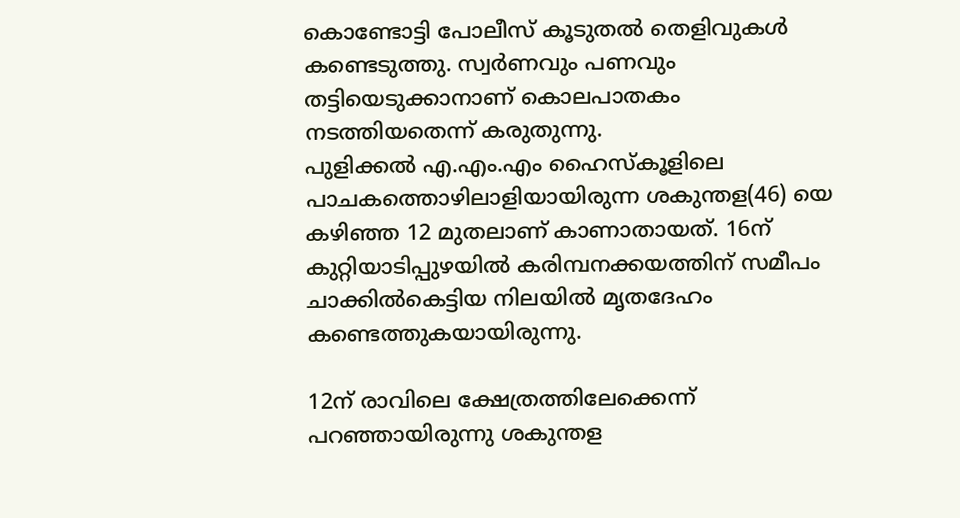കൊണ്ടോട്ടി പോലീസ് കൂടുതല്‍ തെളിവുകള്‍ കണ്ടെടുത്തു. സ്വര്‍ണവും പണവും തട്ടിയെടുക്കാനാണ് കൊലപാതകം നടത്തിയതെന്ന് കരുതുന്നു.
പുളിക്കല്‍ എ.എം.എം ഹൈസ്‌കൂളിലെ പാചകത്തൊഴിലാളിയായിരുന്ന ശകുന്തള(46) യെ കഴിഞ്ഞ 12 മുതലാണ് കാണാതായത്. 16ന് കുറ്റിയാടിപ്പുഴയില്‍ കരിമ്പനക്കയത്തിന് സമീപം ചാക്കില്‍കെട്ടിയ നിലയില്‍ മൃതദേഹം കണ്ടെത്തുകയായിരുന്നു.

12ന് രാവിലെ ക്ഷേത്രത്തിലേക്കെന്ന് പറഞ്ഞായിരുന്നു ശകുന്തള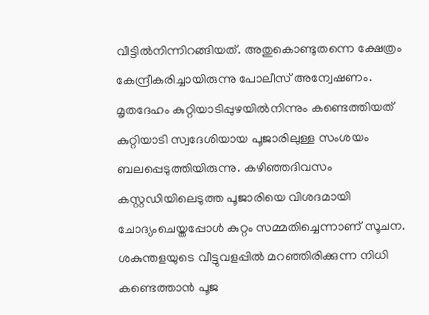വീട്ടില്‍നിന്നിറങ്ങിയത്. അതുകൊണ്ടുതന്നെ ക്ഷേത്രം കേന്ദ്രീകരിച്ചായിരുന്നു പോലീസ് അന്വേഷണം. മൃതദേഹം കുറ്റിയാടിപ്പുഴയില്‍നിന്നും കണ്ടെത്തിയത് കുറ്റിയാടി സ്വദേശിയായ പൂജാരിലുള്ള സംശയം ബലപ്പെടുത്തിയിരുന്നു. കഴിഞ്ഞദിവസം കസ്റ്റഡിയിലെടുത്ത പൂജാരിയെ വിശദമായി ചോദ്യംചെയ്തപ്പോള്‍ കുറ്റം സമ്മതിച്ചെന്നാണ് സൂചന.
ശകുന്തളയുടെ വീട്ടുവളപ്പില്‍ മറഞ്ഞിരിക്കുന്ന നിധി കണ്ടെത്താന്‍ പൂജ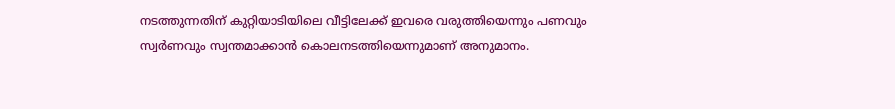നടത്തുന്നതിന് കുറ്റിയാടിയിലെ വീട്ടിലേക്ക് ഇവരെ വരുത്തിയെന്നും പണവും സ്വര്‍ണവും സ്വന്തമാക്കാന്‍ കൊലനടത്തിയെന്നുമാണ് അനുമാനം.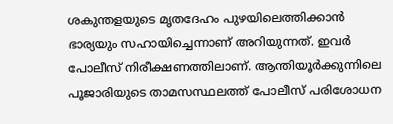ശകുന്തളയുടെ മൃതദേഹം പുഴയിലെത്തിക്കാന്‍ ഭാര്യയും സഹായിച്ചെന്നാണ് അറിയുന്നത്. ഇവര്‍ പോലീസ് നിരീക്ഷണത്തിലാണ്. ആന്തിയൂര്‍ക്കുന്നിലെ പൂജാരിയുടെ താമസസ്ഥലത്ത് പോലീസ് പരിശോധന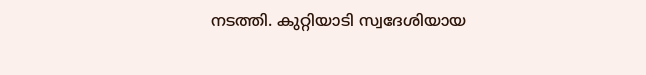നടത്തി. കുറ്റിയാടി സ്വദേശിയായ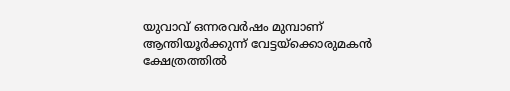യുവാവ് ഒന്നരവര്‍ഷം മുമ്പാണ് ആന്തിയൂര്‍ക്കുന്ന് വേട്ടയ്‌ക്കൊരുമകന്‍ ക്ഷേത്രത്തില്‍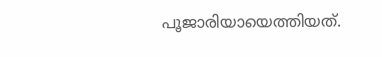പൂജാരിയായെത്തിയത്.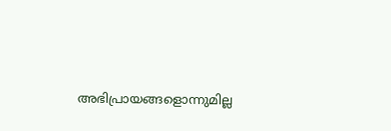അഭിപ്രായങ്ങളൊന്നുമില്ല